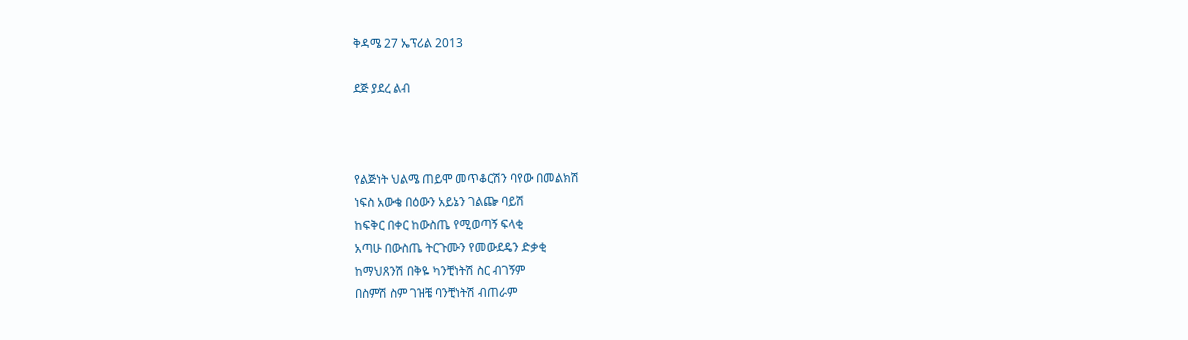ቅዳሜ 27 ኤፕሪል 2013

ደጅ ያደረ ልብ



የልጅነት ህልሜ ጠይሞ መጥቆርሽን ባየው በመልክሽ
ነፍስ አውቄ በዕውን አይኔን ገልጬ ባይሽ
ከፍቅር በቀር ከውስጤ የሚወጣኝ ፍላቂ
አጣሁ በውስጤ ትርጉሙን የመውደዴን ድቃቂ
ከማህጸንሽ በቅዬ ካንቺነትሽ ስር ብገኝም
በስምሽ ስም ገዝቼ ባንቺነትሽ ብጠራም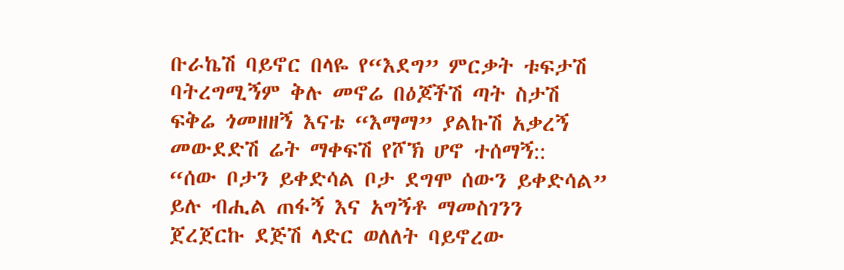ቡራኬሽ ባይኖር በላዬ የ“እደግ” ምርቃት ቱፍታሽ
ባትረግሚኝም ቅሉ መኖሬ በዕጆችሽ ጣት ስታሽ
ፍቅሬ ጎመዘዘኝ እናቴ “እማማ” ያልኩሽ አቃረኝ
መውደድሽ ሬት ማቀፍሽ የሾኽ ሆኖ ተሰማኝ::
“ሰው ቦታን ይቀድሳል ቦታ ደግሞ ሰውን ይቀድሳል”
ይሉ ብሒል ጠፋኝ እና አግኝቶ ማመስገንን
ጀረጀርኩ ደጅሽ ላድር ወለለት ባይኖረው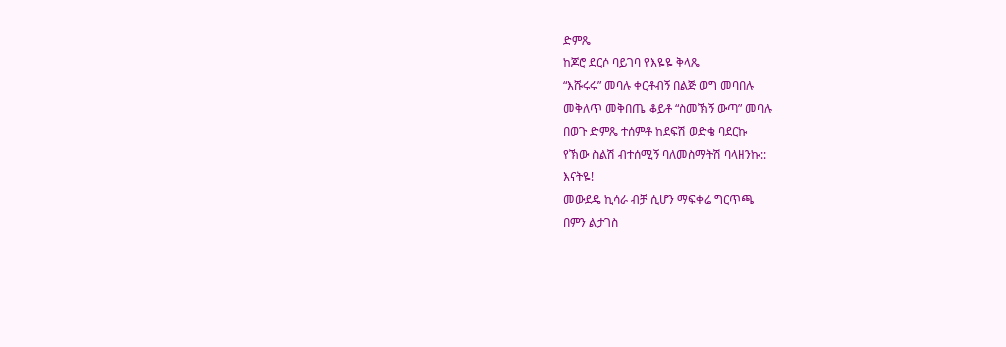ድምጼ
ከጆሮ ደርሶ ባይገባ የእዬዬ ቅላጼ
“እሹሩሩ” መባሉ ቀርቶብኝ በልጅ ወግ መባበሉ
መቅለጥ መቅበጤ ቆይቶ “ስመኽኝ ውጣ” መባሉ
በወጉ ድምጼ ተሰምቶ ከደፍሽ ወድቄ ባደርኩ
የኽው ስልሽ ብተሰሚኝ ባለመስማትሽ ባላዘንኩ::
እናትዬ!
መውደዴ ኪሳራ ብቻ ሲሆን ማፍቀሬ ግርጥጫ
በምን ልታገስ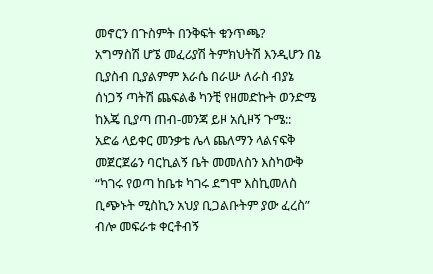መኖርን በጉስምት በንቅፍት ቁንጥጫ?
አግማስሽ ሆኜ መፈሪያሽ ትምክህትሽ እንዲሆን በኔ
ቢያስብ ቢያልምም እራሴ በራሡ ለራስ ብያኔ
ሰነጋኝ ጣትሽ ጨፍልቆ ካንቺ የዘመድኩት ወንድሜ
ከእጄ ቢያጣ ጠብ-መንጃ ይዞ አሲዞኝ ጉሜ::
አድሬ ላይቀር መንቃቴ ሌላ ጨለማን ላልናፍቅ
መጀርጀሬን ባርኪልኝ ቤት መመለስን እስካውቅ
“ካገሩ የወጣ ከቤቱ ካገሩ ደግሞ እስኪመለስ
ቢጭኑት ሚስኪን አህያ ቢጋልቡትም ያው ፈረስ”
ብሎ መፍራቱ ቀርቶብኝ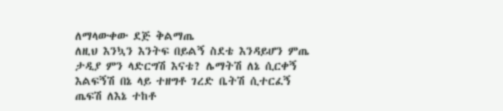ለማላውቀው ደጅ ቅልማጤ
ለዚህ እንኳን እንትፍ በይልኝ ስደቴ እንዳይሆን ምጤ
ታዲያ ምን ላድርግሽ እናቴ? ሌማትሽ ለኔ ሲርቀኝ
እልፍኝሽ በኔ ላይ ተዘግቶ ገረድ ቤትሽ ሲተርፈኝ
ጤፍሽ ለእኔ ተከቶ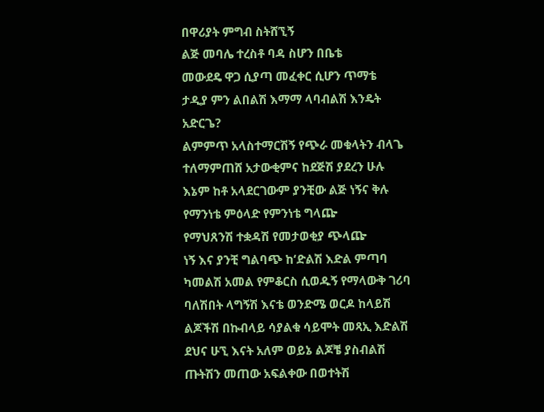በዋሪያት ምግብ ስትሸኚኝ
ልጅ መባሌ ተረስቶ ባዳ ስሆን በቤቴ
መውደዴ ዋጋ ሲያጣ መፈቀር ሲሆን ጥማቴ
ታዲያ ምን ልበልሽ እማማ ላባብልሽ እንዴት አድርጌ?
ልምምጥ አላስተማርሽኝ የጭራ መቁላትን ብላጌ
ተለማምጠሸ አታውቂምና ከደጅሽ ያደረን ሁሉ
እኔም ከቶ አላደርገውም ያንቺው ልጅ ነኝና ቅሉ
የማንነቴ ምዕላድ የምንነቴ ግላጬ
የማህጸንሽ ተቋዳሽ የመታወቂያ ጭላጬ
ነኝ እና ያንቺ ግልባጭ ከ‘ድልሽ እድል ምጣባ
ካመልሽ አመል የምቆርስ ሲወዱኝ የማላውቅ ገሪባ
ባለሽበት ላግኝሽ እናቴ ወንድሜ ወርዶ ከላይሽ
ልጆችሽ በኩብላይ ሳያልቁ ሳይሞት መጻኢ እድልሽ
ደህና ሁኚ እናት አለም ወይኔ ልጆቼ ያስብልሽ
ጡትሽን መጠው አፍልቀው በወተትሽ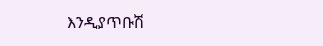እንዲያጥቡሽ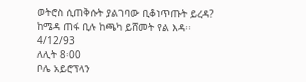ወትሮስ ሲጠቅሱት ያልገባው ቢቆነጥጡት ይረዳ?
ከሜዳ ጠፋ ቢሉ ከጫካ ይሸመት የል እዳ፡፡
4/12/93
ለሊት 8፡00
ቦሌ አይሮፕላን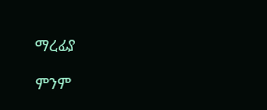ማረፊያ

ምንም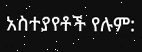አስተያየቶች የሉም: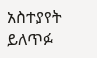አስተያየት ይለጥፉ